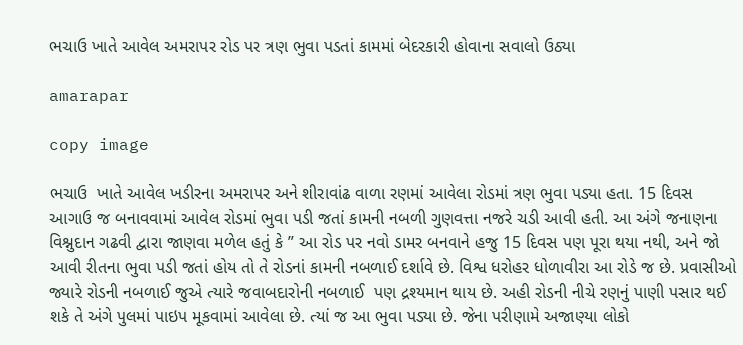ભચાઉ ખાતે આવેલ અમરાપર રોડ પર ત્રણ ભુવા પડતાં કામમાં બેદરકારી હોવાના સવાલો ઉઠ્યા

amarapar

copy image

ભચાઉ  ખાતે આવેલ ખડીરના અમરાપર અને શીરાવાંઢ વાળા રણમાં આવેલા રોડમાં ત્રણ ભુવા પડ્યા હતા. 15 દિવસ આગાઉ જ બનાવવામાં આવેલ રોડમાં ભુવા પડી જતાં કામની નબળી ગુણવત્તા નજરે ચડી આવી હતી. આ અંગે જનાણના વિશ્નુદાન ગઢવી દ્વારા જાણવા મળેલ હતું કે ” આ રોડ પર નવો ડામર બનવાને હજુ 15 દિવસ પણ પૂરા થયા નથી, અને જો આવી રીતના ભુવા પડી જતાં હોય તો તે રોડનાં કામની નબળાઈ દર્શાવે છે. વિશ્વ ધરોહર ધોળાવીરા આ રોડે જ છે. પ્રવાસીઓ જ્યારે રોડની નબળાઈ જુએ ત્યારે જવાબદારોની નબળાઈ  પણ દ્રશ્યમાન થાય છે. અહી રોડની નીચે રણનું પાણી પસાર થઈ શકે તે અંગે પુલમાં પાઇપ મૂકવામાં આવેલા છે. ત્યાં જ આ ભુવા પડ્યા છે. જેના પરીણામે અજાણ્યા લોકો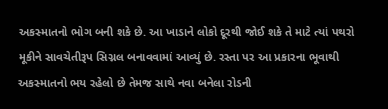અકસ્માતનો ભોગ બની શકે છે. આ ખાડાને લોકો દૂરથી જોઈ શકે તે માટે ત્યાં પથરો મૂકીને સાવચેતીરૂપ સિગ્નલ બનાવવામાં આવ્યું છે. રસ્તા પર આ પ્રકારના ભૂવાથી અકસ્માતનો ભય રહેલો છે તેમજ સાથે નવા બનેલા રોડની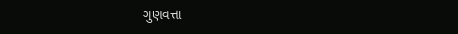ગુણવત્તા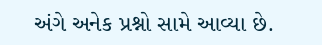અંગે અનેક પ્રશ્નો સામે આવ્યા છે.